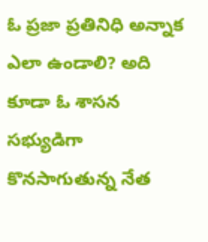ఓ ప్రజా ప్రతినిధి అన్నాక ఎలా ఉండాలి? అది కూడా ఓ శాసన సభ్యుడిగా కొనసాగుతున్న నేత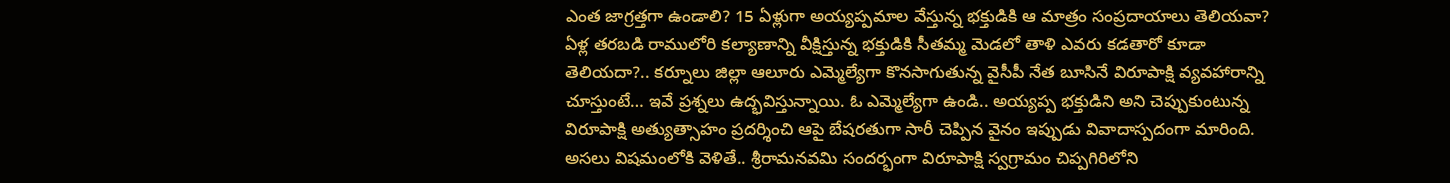ఎంత జాగ్రత్తగా ఉండాలి? 15 ఏళ్లుగా అయ్యప్పమాల వేస్తున్న భక్తుడికి ఆ మాత్రం సంప్రదాయాలు తెలియవా? ఏళ్ల తరబడి రాములోరి కల్యాణాన్ని వీక్షిస్తున్న భక్తుడికి సీతమ్మ మెడలో తాళి ఎవరు కడతారో కూడా తెలియదా?.. కర్నూలు జిల్లా ఆలూరు ఎమ్మెల్యేగా కొనసాగుతున్న వైసీపీ నేత బూసినే విరూపాక్షి వ్యవహారాన్ని చూస్తుంటే… ఇవే ప్రశ్నలు ఉద్భవిస్తున్నాయి. ఓ ఎమ్మెల్యేగా ఉండి.. అయ్యప్ప భక్తుడిని అని చెప్పుకుంటున్న విరూపాక్షి అత్యుత్సాహం ప్రదర్శించి ఆపై బేషరతుగా సారీ చెప్పిన వైనం ఇప్పుడు వివాదాస్పదంగా మారింది.
అసలు విషమంలోకి వెళితే.. శ్రీరామనవమి సందర్భంగా విరూపాక్షి స్వగ్రామం చిప్పగిరిలోని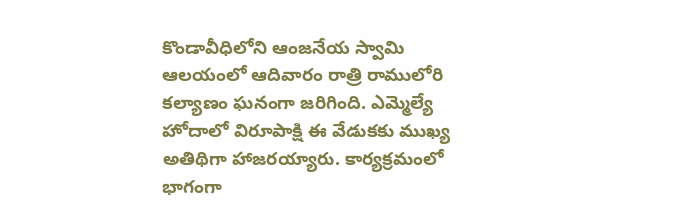కొండావీధిలోని ఆంజనేయ స్వామి ఆలయంలో ఆదివారం రాత్రి రాములోరి కల్యాణం ఘనంగా జరిగింది. ఎమ్మెల్యే హోదాలో విరూపాక్షి ఈ వేడుకకు ముఖ్య అతిథిగా హాజరయ్యారు. కార్యక్రమంలో భాగంగా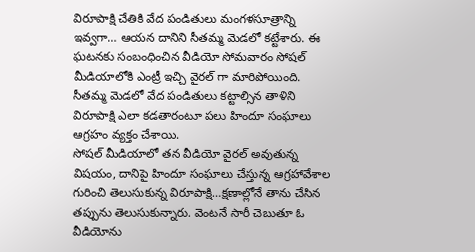విరూపాక్షి చేతికి వేద పండితులు మంగళసూత్రాన్ని ఇవ్వగా… ఆయన దానిని సీతమ్మ మెడలో కట్టేశారు. ఈ ఘటనకు సంబంధించిన వీడియో సోమవారం సోషల్ మీడియాలోకి ఎంట్రీ ఇచ్చి వైరల్ గా మారిపోయింది. సీతమ్మ మెడలో వేద పండితులు కట్టాల్సిన తాళిని విరూపాక్షి ఎలా కడతారంటూ పలు హిందూ సంఘాలు ఆగ్రహం వ్యక్తం చేశాయి.
సోషల్ మీడియాలో తన వీడియో వైరల్ అవుతున్న విషయం, దానిపై హిందూ సంఘాలు చేస్తున్న ఆగ్రహావేశాల గురించి తెలుసుకున్న విరూపాక్షి…క్షణాల్లోనే తాను చేసిన తప్పును తెలుసుకున్నారు. వెంటనే సారీ చెబుతూ ఓ వీడియోను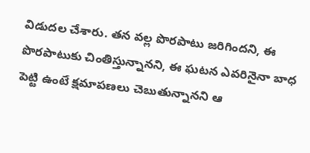విడుదల చేశారు. తన వల్ల పొరపాటు జరిగిందని, ఈ పొరపాటుకు చింతిస్తున్నానని, ఈ ఘటన ఎవరినైనా బాధ పెట్టి ఉంటే క్షమాపణలు చెబుతున్నానని ఆ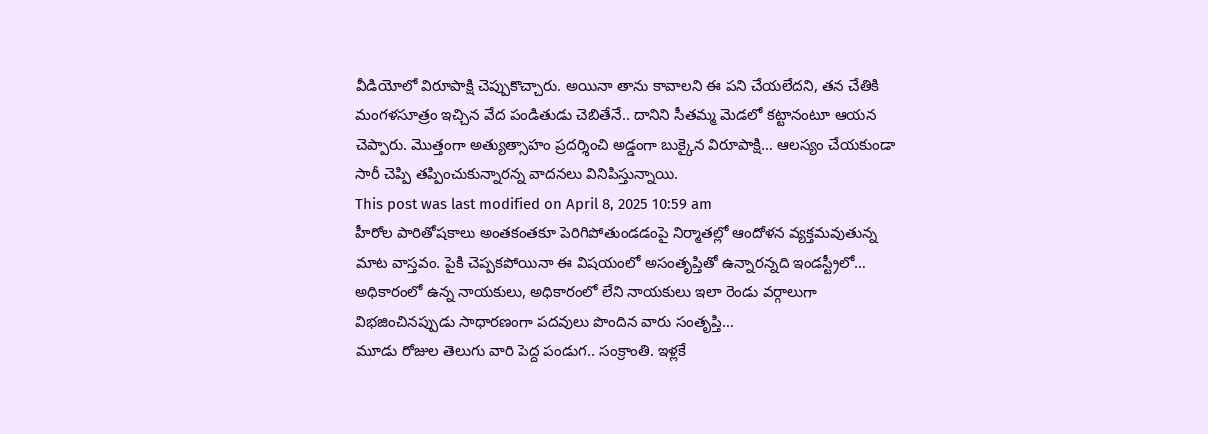వీడియోలో విరూపాక్షి చెప్పుకొచ్చారు. అయినా తాను కావాలని ఈ పని చేయలేదని, తన చేతికి మంగళసూత్రం ఇచ్చిన వేద పండితుడు చెబితేనే.. దానిని సీతమ్మ మెడలో కట్టానంటూ ఆయన చెప్పారు. మొత్తంగా అత్యుత్సాహం ప్రదర్శించి అడ్డంగా బుక్కైన విరూపాక్షి… ఆలస్యం చేయకుండా సారీ చెప్పి తప్పించుకున్నారన్న వాదనలు వినిపిస్తున్నాయి.
This post was last modified on April 8, 2025 10:59 am
హీరోల పారితోషకాలు అంతకంతకూ పెరిగిపోతుండడంపై నిర్మాతల్లో ఆందోళన వ్యక్తమవుతున్న మాట వాస్తవం. పైకి చెప్పకపోయినా ఈ విషయంలో అసంతృప్తితో ఉన్నారన్నది ఇండస్ట్రీలో…
అధికారంలో ఉన్న నాయకులు, అధికారంలో లేని నాయకులు ఇలా రెండు వర్గాలుగా విభజించినప్పుడు సాధారణంగా పదవులు పొందిన వారు సంతృప్తి…
మూడు రోజుల తెలుగు వారి పెద్ద పండుగ.. సంక్రాంతి. ఇళ్లకే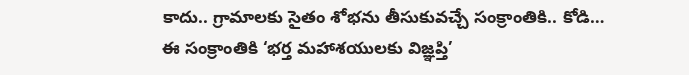కాదు.. గ్రామాలకు సైతం శోభను తీసుకువచ్చే సంక్రాంతికి.. కోడి…
ఈ సంక్రాంతికి ‘భర్త మహాశయులకు విజ్ఞప్తి’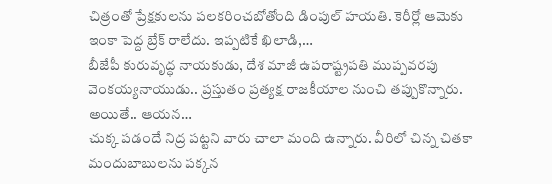చిత్రంతో ప్రేక్షకులను పలకరించబోతోంది డింపుల్ హయతి. కెరీర్లో ఆమెకు ఇంకా పెద్ద బ్రేక్ రాలేదు. ఇప్పటికే ఖిలాడి,…
బీజేపీ కురువృద్ధ నాయకుడు, దేశ మాజీ ఉపరాష్ట్రపతి ముప్పవరపు వెంకయ్యనాయుడు.. ప్రస్తుతం ప్రత్యక్ష రాజకీయాల నుంచి తప్పుకొన్నారు. అయితే.. ఆయన…
చుక్క పడందే నిద్ర పట్టని వారు చాలా మంది ఉన్నారు. వీరిలో చిన్న చితకా మందుబాబులను పక్కన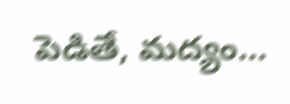పెడితే, మద్యం…